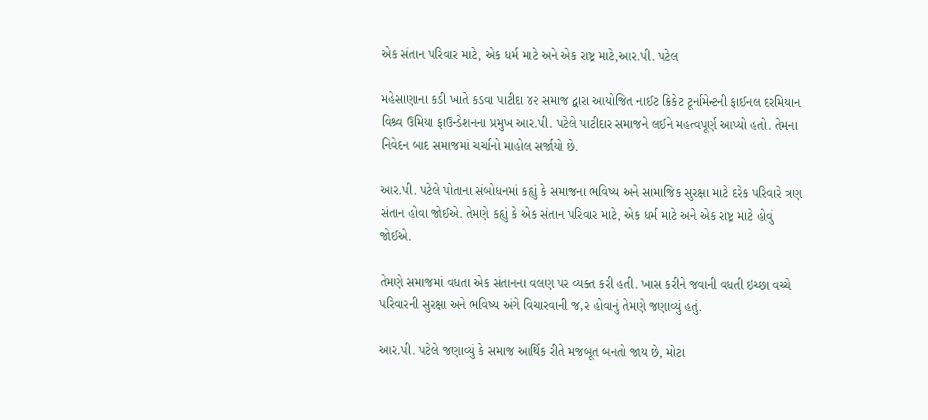એક સંતાન પરિવાર માટે, એક ધર્મ માટે અને એક રાષ્ટ્ર માટે,આર.પી. પટેલ

મહેસાણાના કડી ખાતે કડવા પાટીદા ૪૨ સમાજ દ્વારા આયોજિત નાઈટ ક્રિકેટ ટૂર્નામેન્ટની ફાઈનલ દરમિયાન વિશ્ર્વ ઉમિયા ફાઉન્ડેશનના પ્રમુખ આર.પી. પટેલે પાટીદાર સમાજને લઈને મહત્વપૂર્ણ આપ્યો હતો. તેમના નિવેદન બાદ સમાજમાં ચર્ચાનો માહોલ સર્જાયો છે.

આર.પી. પટેલે પોતાના સંબોધનમાં કહૃાું કે સમાજના ભવિષ્ય અને સામાજિક સુરક્ષા માટે દરેક પરિવારે ત્રણ સંતાન હોવા જોઈએ. તેમણે કહૃાું કે એક સંતાન પરિવાર માટે, એક ધર્મ માટે અને એક રાષ્ટ્ર માટે હોવું જોઈએ.

તેમણે સમાજમાં વધતા એક સંતાનના વલણ પર વ્યક્ત કરી હતી. ખાસ કરીને જવાની વધતી ઇચ્છા વચ્ચે પરિવારની સુરક્ષા અને ભવિષ્ય અંગે વિચારવાની જ‚ર હોવાનું તેમણે જણાવ્યું હતું.

આર.પી. પટેલે જણાવ્યું કે સમાજ આર્થિક રીતે મજબૂત બનતો જાય છે, મોટા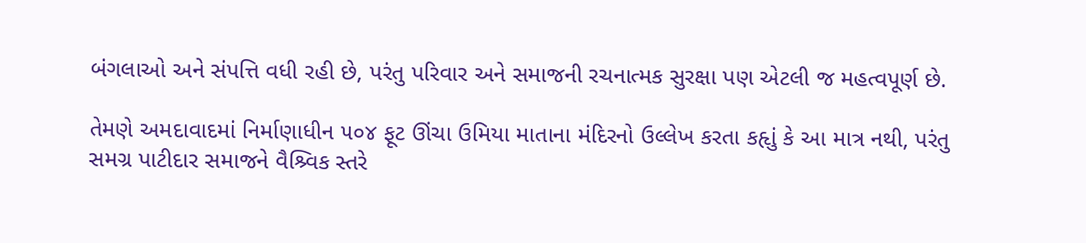બંગલાઓ અને સંપત્તિ વધી રહી છે, પરંતુ પરિવાર અને સમાજની રચનાત્મક સુરક્ષા પણ એટલી જ મહત્વપૂર્ણ છે.

તેમણે અમદાવાદમાં નિર્માણાધીન ૫૦૪ ફૂટ ઊંચા ઉમિયા માતાના મંદિરનો ઉલ્લેખ કરતા કહૃાું કે આ માત્ર નથી, પરંતુ સમગ્ર પાટીદાર સમાજને વૈશ્ર્વિક સ્તરે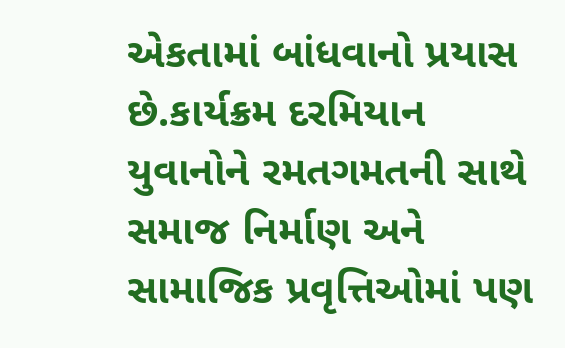એકતામાં બાંધવાનો પ્રયાસ છે.કાર્યક્રમ દરમિયાન યુવાનોને રમતગમતની સાથે સમાજ નિર્માણ અને સામાજિક પ્રવૃત્તિઓમાં પણ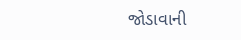જોડાવાની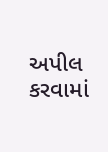અપીલ કરવામાં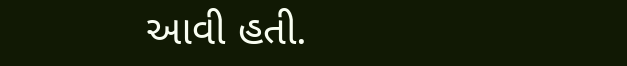આવી હતી.